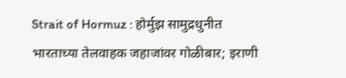Strait of Hormuz : होर्मुझ सामुद्रधुनीत भारताच्या तेलवाहक जहाजांवर गोळीबार; इराणी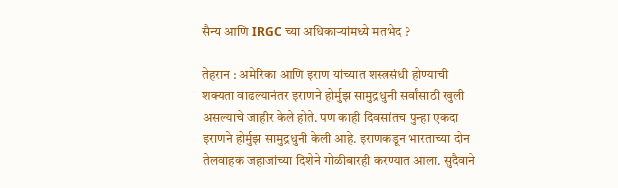सैन्य आणि IRGC च्या अधिकाऱ्यांमध्ये मतभेद ?

तेहरान : अमेरिका आणि इराण यांच्यात शस्त्रसंधी होण्याची शक्यता वाढल्यानंतर इराणने होर्मुझ सामुद्रधुनी सर्वांसाठी खुली असल्याचे जाहीर केले होते. पण काही दिवसांतच पुन्हा एकदा इराणने होर्मुझ सामुद्रधुनी केली आहे. इराणकडून भारताच्या दोन तेलवाहक जहाजांच्या दिशेने गोळीबारही करण्यात आला. सुदैवाने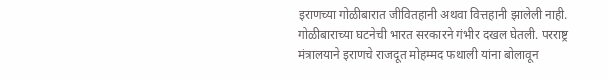इराणच्या गोळीबारात जीवितहानी अथवा वित्तहानी झालेली नाही. गोळीबाराच्या घटनेची भारत सरकारने गंभीर दखल घेतली. परराष्ट्र मंत्रालयाने इराणचे राजदूत मोहम्मद फथाली यांना बोलावून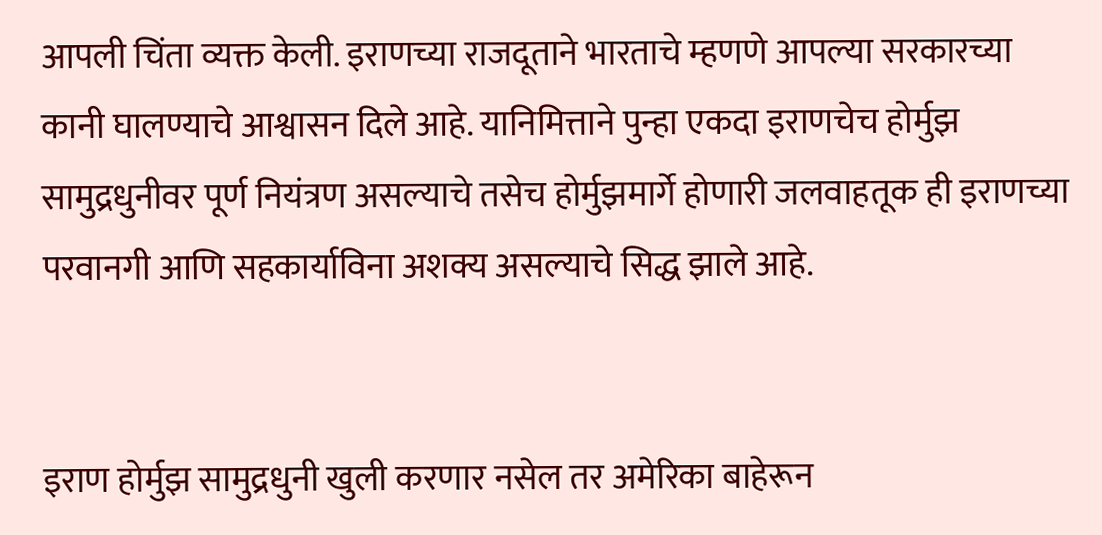आपली चिंता व्यक्त केली. इराणच्या राजदूताने भारताचे म्हणणे आपल्या सरकारच्या कानी घालण्याचे आश्वासन दिले आहे. यानिमित्ताने पुन्हा एकदा इराणचेच होर्मुझ सामुद्रधुनीवर पूर्ण नियंत्रण असल्याचे तसेच होर्मुझमार्गे होणारी जलवाहतूक ही इराणच्या परवानगी आणि सहकार्याविना अशक्य असल्याचे सिद्ध झाले आहे.


इराण होर्मुझ सामुद्रधुनी खुली करणार नसेल तर अमेरिका बाहेरून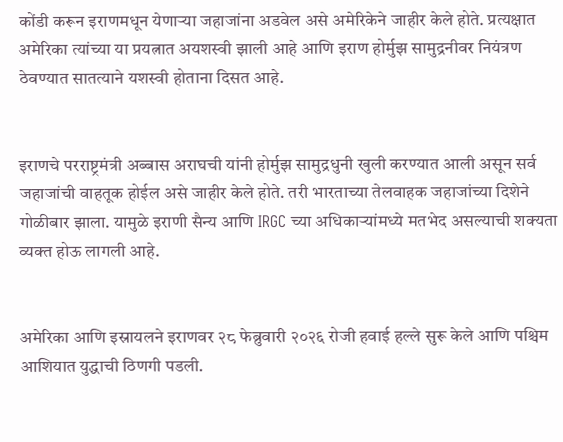कोंडी करून इराणमधून येणाऱ्या जहाजांना अडवेल असे अमेरिकेने जाहीर केले होते. प्रत्यक्षात अमेरिका त्यांच्या या प्रयत्नात अयशस्वी झाली आहे आणि इराण होर्मुझ सामुद्रनीवर नियंत्रण ठेवण्यात सातत्याने यशस्वी होताना दिसत आहे.


इराणचे परराष्ट्रमंत्री अब्बास अराघची यांनी होर्मुझ सामुद्रधुनी खुली करण्यात आली असून सर्व जहाजांची वाहतूक होईल असे जाहीर केले होते. तरी भारताच्या तेलवाहक जहाजांच्या दिशेने गोळीबार झाला. यामुळे इराणी सैन्य आणि IRGC च्या अधिकाऱ्यांमध्ये मतभेद असल्याची शक्यता व्यक्त होऊ लागली आहे.


अमेरिका आणि इस्रायलने इराणवर २८ फेब्रुवारी २०२६ रोजी हवाई हल्ले सुरू केले आणि पश्चिम आशियात युद्धाची ठिणगी पडली.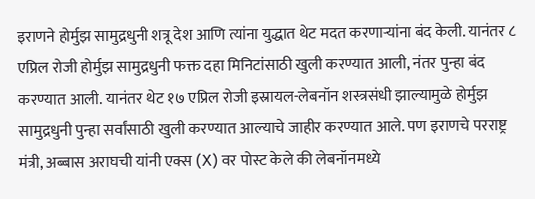इराणने होर्मुझ सामुद्रधुनी शत्रू देश आणि त्यांना युद्धात थेट मदत करणाऱ्यांना बंद केली. यानंतर ८ एप्रिल रोजी होर्मुझ सामुद्रधुनी फक्त दहा मिनिटांसाठी खुली करण्यात आली, नंतर पुन्हा बंद करण्यात आली. यानंतर थेट १७ एप्रिल रोजी इस्रायल-लेबनॉन शस्त्रसंधी झाल्यामुळे होर्मुझ सामुद्रधुनी पुन्हा सर्वांसाठी खुली करण्यात आल्याचे जाहीर करण्यात आले. पण इराणचे परराष्ट्र मंत्री, अब्बास अराघची यांनी एक्स (X) वर पोस्ट केले की लेबनॉनमध्ये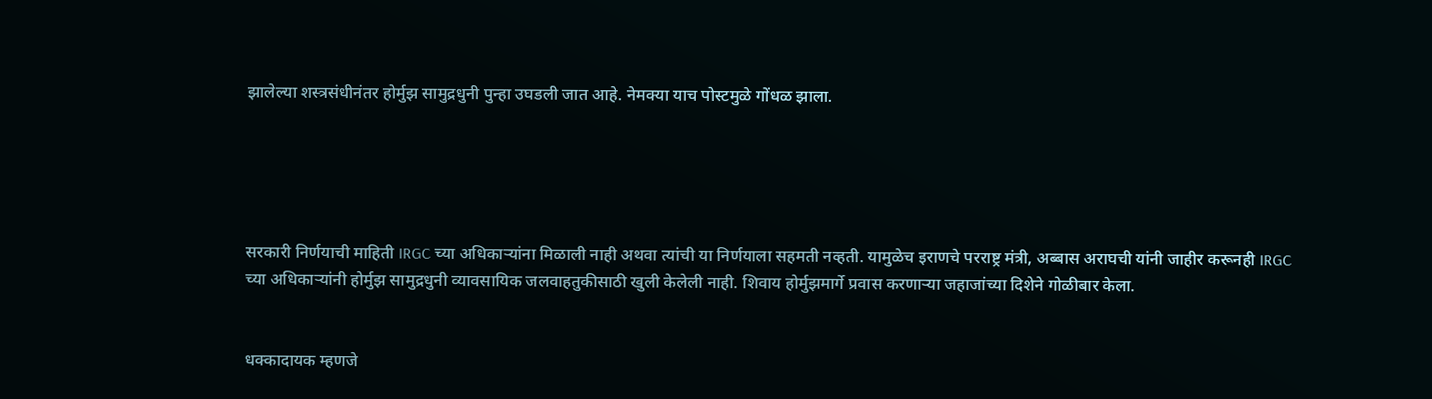झालेल्या शस्त्रसंधीनंतर होर्मुझ सामुद्रधुनी पुन्हा उघडली जात आहे. नेमक्या याच पोस्टमुळे गोंधळ झाला.





सरकारी निर्णयाची माहिती IRGC च्या अधिकाऱ्यांना मिळाली नाही अथवा त्यांची या निर्णयाला सहमती नव्हती. यामुळेच इराणचे परराष्ट्र मंत्री, अब्बास अराघची यांनी जाहीर करूनही IRGC च्या अधिकाऱ्यांनी होर्मुझ सामुद्रधुनी व्यावसायिक जलवाहतुकीसाठी खुली केलेली नाही. शिवाय होर्मुझमार्गे प्रवास करणाऱ्या जहाजांच्या दिशेने गोळीबार केला.


धक्कादायक म्हणजे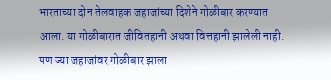भारताच्या दोन तेलवाहक जहाजांच्या दिशेने गोळीबार करण्यात आला. या गोळीबारात जीवितहानी अथवा वित्तहानी झालेली नाही. पण ज्या जहाजांवर गोळीबार झाला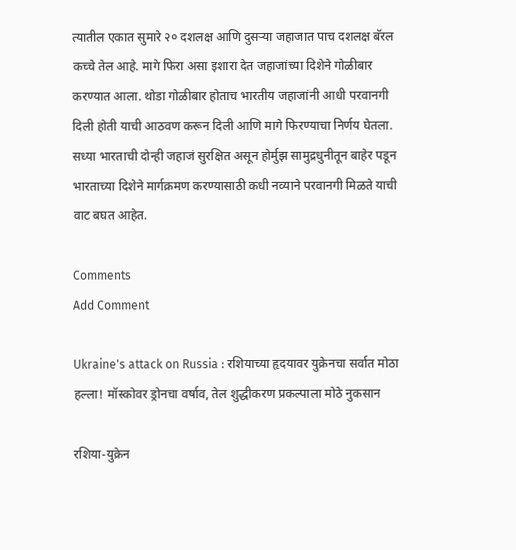त्यातील एकात सुमारे २० दशलक्ष आणि दुसऱ्या जहाजात पाच दशलक्ष बॅरल कच्चे तेल आहे. मागे फिरा असा इशारा देत जहाजांच्या दिशेने गोळीबार करण्यात आला. थोडा गोळीबार होताच भारतीय जहाजांनी आधी परवानगी दिली होती याची आठवण करून दिली आणि मागे फिरण्याचा निर्णय घेतला. सध्या भारताची दोन्ही जहाजं सुरक्षित असून होर्मुझ सामुद्रधुनीतून बाहेर पडून भारताच्या दिशेने मार्गक्रमण करण्यासाठी कधी नव्याने परवानगी मिळते याची वाट बघत आहेत.

Comments
Add Comment

Ukraine's attack on Russia : रशियाच्या हृदयावर युक्रेनचा सर्वात मोठा हल्ला! मॉस्कोवर ड्रोनचा वर्षाव, तेल शुद्धीकरण प्रकल्पाला मोठे नुकसान

रशिया-युक्रेन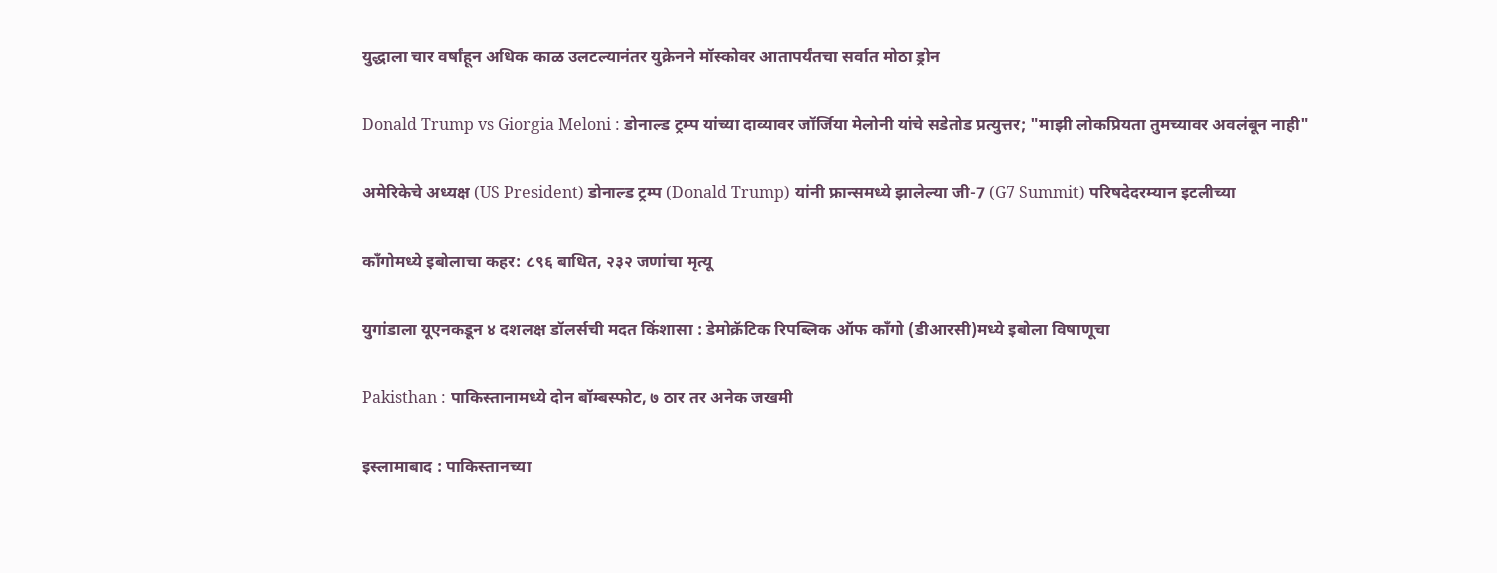युद्धाला चार वर्षांहून अधिक काळ उलटल्यानंतर युक्रेनने मॉस्कोवर आतापर्यंतचा सर्वात मोठा ड्रोन

Donald Trump vs Giorgia Meloni : डोनाल्ड ट्रम्प यांच्या दाव्यावर जॉर्जिया मेलोनी यांचे सडेतोड प्रत्युत्तर; "माझी लोकप्रियता तुमच्यावर अवलंबून नाही"

अमेरिकेचे अध्यक्ष (US President) डोनाल्ड ट्रम्प (Donald Trump) यांनी फ्रान्समध्ये झालेल्या जी-7 (G7 Summit) परिषदेदरम्यान इटलीच्या

काँगोमध्ये इबोलाचा कहर: ८९६ बाधित, २३२ जणांचा मृत्यू

युगांडाला यूएनकडून ४ दशलक्ष डॉलर्सची मदत किंशासा : डेमोक्रॅटिक रिपब्लिक ऑफ काँगो (डीआरसी)मध्ये इबोला विषाणूचा

Pakisthan : पाकिस्तानामध्ये दोन बॉम्बस्फोट, ७ ठार तर अनेक जखमी

इस्लामाबाद : पाकिस्तानच्या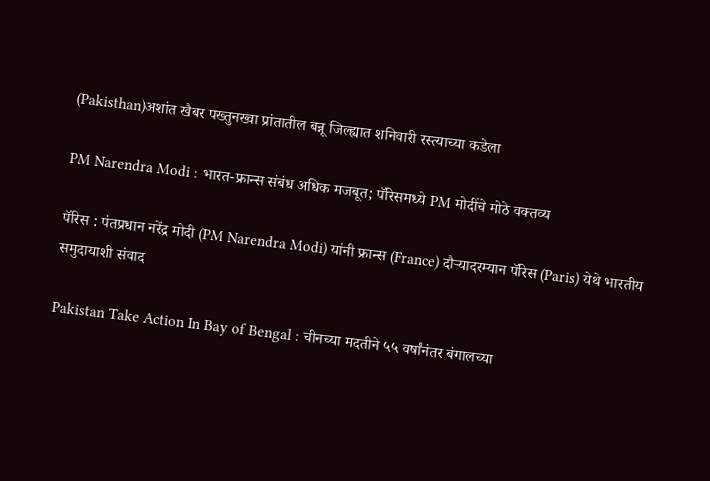(Pakisthan)अशांत खैबर पख्तुनख्वा प्रांतातील बन्नू जिल्ह्यात शनिवारी रस्त्याच्या कडेला

PM Narendra Modi : भारत-फ्रान्स संबंध अधिक मजबूत; पॅरिसमध्ये PM मोदींचे मोठे वक्तव्य

पॅरिस : पंतप्रधान नरेंद्र मोदी (PM Narendra Modi) यांनी फ्रान्स (France) दौऱ्यादरम्यान पॅरिस (Paris) येथे भारतीय समुदायाशी संवाद

Pakistan Take Action In Bay of Bengal : चीनच्या मदतीने ५५ वर्षांनंतर बंगालच्या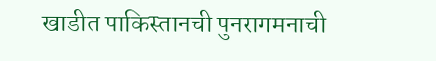खाडीत पाकिस्तानची पुनरागमनाची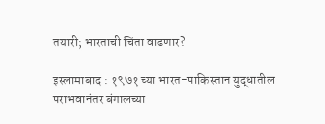तयारी; भारताची चिंता वाढणार?

इस्लामाबाद : १९७१ च्या भारत-पाकिस्तान युद्धातील पराभवानंतर बंगालच्या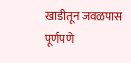खाडीतून जवळपास पूर्णपणे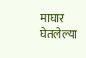माघार घेतलेल्या